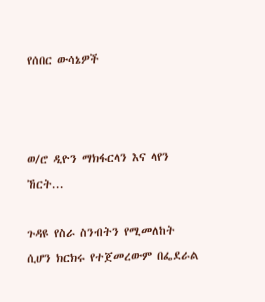የሰበር ውሳኔዎች



ወ/ሮ ዲዮን ማክፋርላን እና ላየን ኸርት...

ጉዳዩ የስራ ስንብትን የሚመለከት ሲሆን ክርክሩ የተጀመረውም በፌደራል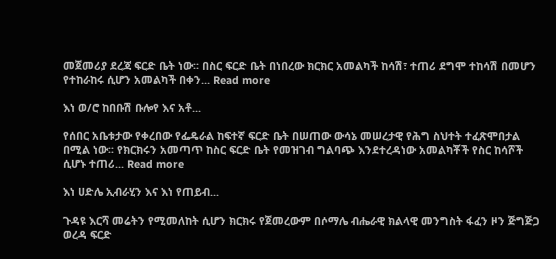መጀመሪያ ደረጃ ፍርድ ቤት ነው፡፡ በስር ፍርድ ቤት በነበረው ክርክር አመልካች ከሳሽ፣ ተጠሪ ደግሞ ተከሳሽ በመሆን የተከራከሩ ሲሆን አመልካች በቀን... Read more

እነ ወ/ሮ ከበቡሽ ቡሎየ እና አቶ...

የሰበር አቤቱታው የቀረበው የፌዴራል ከፍተኛ ፍርድ ቤት በሠጠው ውሳኔ መሠረታዊ የሕግ ስህተት ተፈጽሞበታል በሚል ነው፡፡ የክርክሩን አመጣጥ ከስር ፍርድ ቤት የመዝገብ ግልባጭ እንደተረዳነው አመልካቾች የስር ከሳሾች ሲሆኑ ተጠሪ... Read more

እነ ሀድሌ ኢብራሂን እና እነ የጠይብ...

ጉዳዩ እርሻ መሬትን የሚመለከት ሲሆን ክርክሩ የጀመረውም በሶማሌ ብሔራዊ ክልላዊ መንግስት ፋፈን ዞን ጅግጅጋ ወረዳ ፍርድ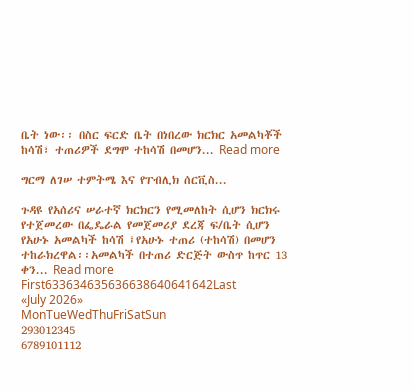ቤት ነው፡፡ በስር ፍርድ ቤት በነበረው ክርክር አመልካቾች ከሳሽ፣ ተጠሪዎች ደግሞ ተከሳሽ በመሆን... Read more

ግርማ ለገሠ ተምትሜ እና የፐብሊክ ሰርቪስ...

ጉዳዩ የአሰሪና ሠራተኛ ክርክርን የሚመለከት ሲሆን ክርክሩ የተጀመረው በፌዴራል የመጀመሪያ ደረጃ ፍ/ቤት ሲሆን የአሁኑ አመልካች ከሳሽ ፤የአሁኑ ተጠሪ (ተከሳሽ) በመሆን ተከራክረዋል፡፡አመልካች በተጠሪ ድርጅት ውስጥ ከጥር 13 ቀን... Read more
First633634635636638640641642Last
«July 2026»
MonTueWedThuFriSatSun
293012345
6789101112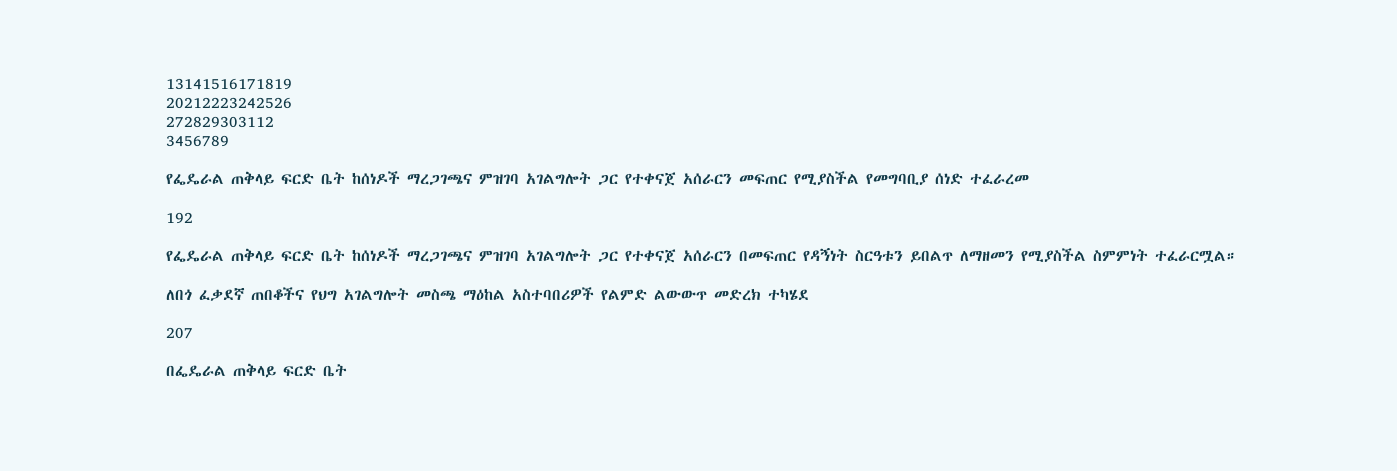13141516171819
20212223242526
272829303112
3456789

የፌዴራል ጠቅላይ ፍርድ ቤት ከሰነዶች ማረጋገጫና ምዝገባ አገልግሎት ጋር የተቀናጀ አሰራርን መፍጠር የሚያስችል የመግባቢያ ሰነድ ተፈራረመ

192

የፌዴራል ጠቅላይ ፍርድ ቤት ከሰነዶች ማረጋገጫና ምዝገባ አገልግሎት ጋር የተቀናጀ አሰራርን በመፍጠር የዳኝነት ስርዓቱን ይበልጥ ለማዘመን የሚያስችል ስምምነት ተፈራርሟል።

ለበጎ ፈቃደኛ ጠበቆችና የህግ አገልግሎት መስጫ ማዕከል አስተባበሪዎች የልምድ ልውውጥ መድረክ ተካሄደ

207

በፌዴራል ጠቅላይ ፍርድ ቤት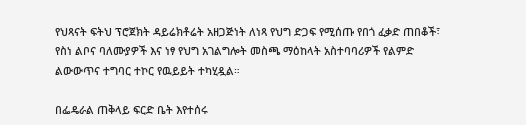የህጻናት ፍትህ ፕሮጀክት ዳይሬክቶሬት አዘጋጅነት ለነጻ የህግ ድጋፍ የሚሰጡ የበጎ ፈቃድ ጠበቆች፣ የስነ ልቦና ባለሙያዎች እና ነፃ የህግ አገልግሎት መስጫ ማዕከላት አስተባባሪዎች የልምድ ልውውጥና ተግባር ተኮር የዉይይት ተካሂዷል።

በፌዴራል ጠቅላይ ፍርድ ቤት እየተሰሩ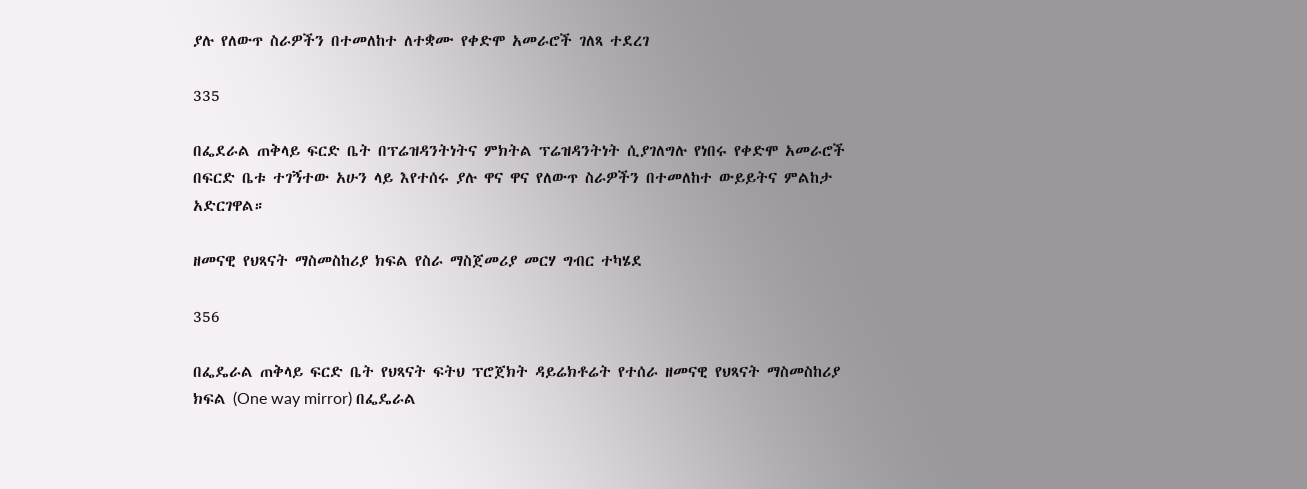ያሉ የለውጥ ስራዎችን በተመለከተ ለተቋሙ የቀድሞ አመራሮች ገለጻ ተደረገ

335

በፌደራል ጠቅላይ ፍርድ ቤት በፕሬዝዳንትነትና ምክትል ፕሬዝዳንትነት ሲያገለግሉ የነበሩ የቀድሞ አመራሮች በፍርድ ቤቱ ተገኝተው አሁን ላይ እየተሰሩ ያሉ ዋና ዋና የለውጥ ስራዎችን በተመለከተ ውይይትና ምልከታ አድርገዋል።

ዘመናዊ የህጻናት ማስመስከሪያ ክፍል የስራ ማስጀመሪያ መርሃ ግብር ተካሄደ

356

በፌዴራል ጠቅላይ ፍርድ ቤት የህጻናት ፍትህ ፕሮጀክት ዳይሬክቶሬት የተሰራ ዘመናዊ የህጻናት ማስመስከሪያ ክፍል (One way mirror) በፌዴራል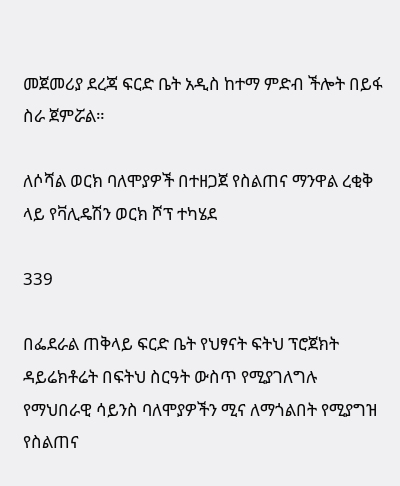መጀመሪያ ደረጃ ፍርድ ቤት አዲስ ከተማ ምድብ ችሎት በይፋ ስራ ጀምሯል።

ለሶሻል ወርክ ባለሞያዎች በተዘጋጀ የስልጠና ማንዋል ረቂቅ ላይ የቫሊዴሽን ወርክ ሾፕ ተካሄደ

339

በፌደራል ጠቅላይ ፍርድ ቤት የህፃናት ፍትህ ፕሮጀክት ዳይሬክቶሬት በፍትህ ስርዓት ውስጥ የሚያገለግሉ የማህበራዊ ሳይንስ ባለሞያዎችን ሚና ለማጎልበት የሚያግዝ የስልጠና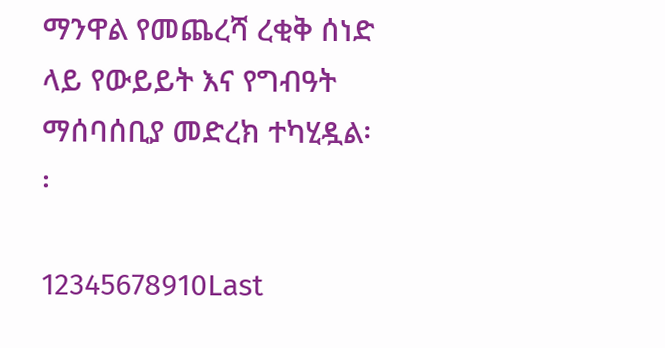ማንዋል የመጨረሻ ረቂቅ ሰነድ ላይ የውይይት እና የግብዓት ማሰባሰቢያ መድረክ ተካሂዷል፡፡

12345678910Last